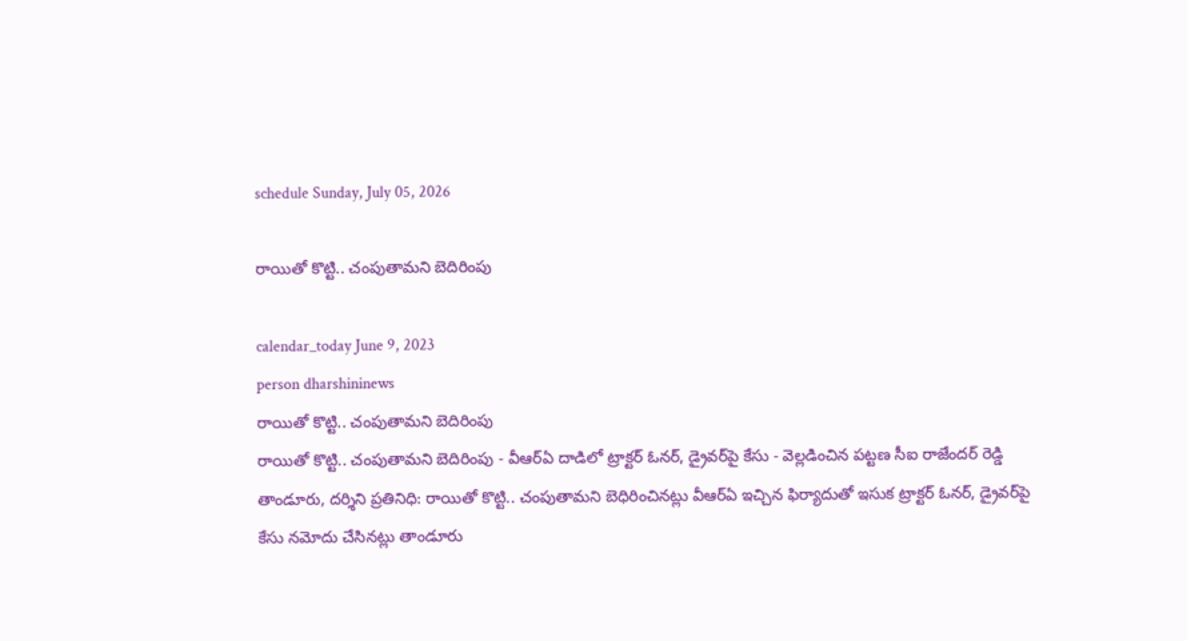schedule Sunday, July 05, 2026

రాయితో కొట్టి.. చంపుతామని బెదిరింపు

calendar_today June 9, 2023
person dharshininews
రాయితో కొట్టి.. చంపుతామని బెదిరింపు
రాయితో కొట్టి.. చంపుతామని బెదిరింపు - వీఆర్ఏ దాడిలో ట్రాక్టర్ ఓనర్, డ్రైవర్‌పై కేసు - వెల్లడించిన పట్టణ సీఐ రాజేందర్ రెడ్డి తాండూరు, దర్శిని ప్రతినిధి: రాయితో కొట్టి.. చంపుతామని బెధిరించినట్లు వీఆర్ఏ ఇచ్చిన ఫిర్యాదుతో ఇసుక ట్రాక్టర్ ఓనర్, డ్రైవర్‌పై కేసు నమోదు చేసినట్లు తాండూరు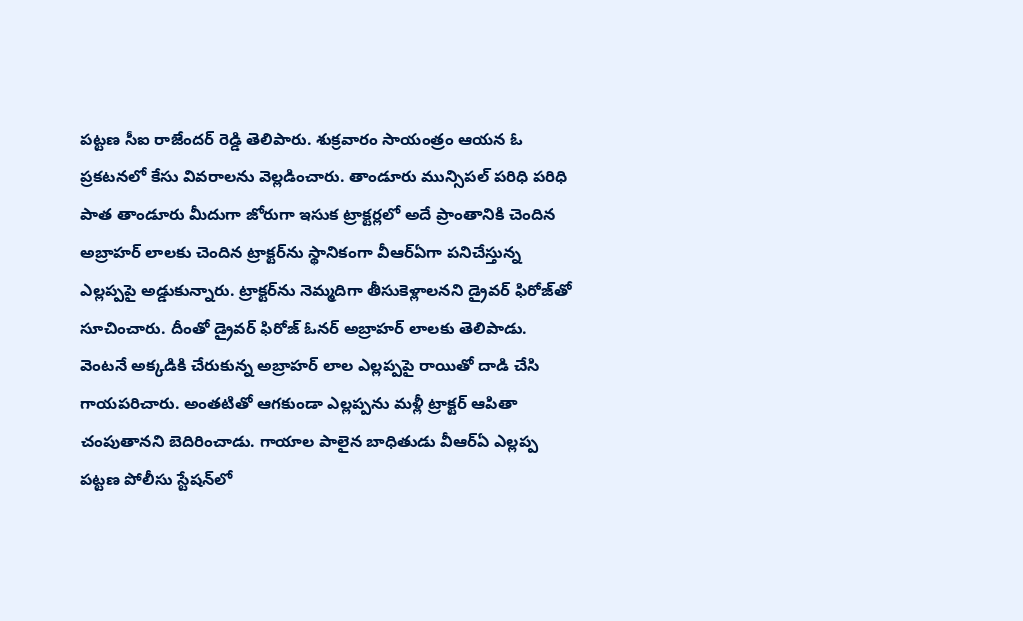పట్టణ సీఐ రాజేందర్ రెడ్డి తెలిపారు. శుక్రవారం సాయంత్రం ఆయన ఓ ప్రకటనలో కేసు వివరాలను వెల్లడించారు. తాండూరు మున్సిపల్ పరిధి పరిధి పాత తాండూరు మీదుగా జోరుగా ఇసుక ట్రాక్టర్లలో అదే ప్రాంతానికి చెందిన అబ్రాహర్‌ లాలకు చెందిన ట్రాక్టర్‌ను స్థానికంగా వీఆర్ఏగా పనిచేస్తున్న ఎల్లప్పపై అడ్డుకున్నారు. ట్రాక్టర్‌ను నెమ్మదిగా తీసుకెళ్లాలనని డ్రైవర్‌ ఫిరోజ్‌తో సూచించారు. దీంతో డ్రైవర్ ఫిరోజ్ ఓనర్ అబ్రాహర్ లాలకు తెలిపాడు. వెంటనే అక్కడికి చేరుకున్న అబ్రాహర్ లాల ఎల్లప్పపై రాయితో దాడి చేసి గాయపరిచారు. అంతటితో ఆగకుండా ఎల్లప్పను మళ్లీ ట్రాక్టర్ ఆపితా చంపుతానని బెదిరించాడు. గాయాల పాలైన బాధితుడు వీఆర్ఏ ఎల్లప్ప పట్టణ పోలీసు స్టేషన్‌లో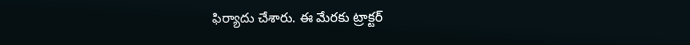ఫిర్యాదు చేశారు. ఈ మేరకు ట్రాక్టర్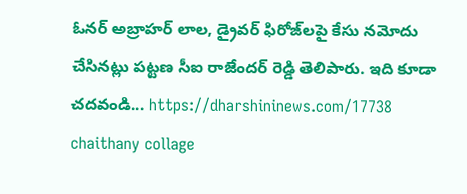ఓనర్ అబ్రాహర్ లాల, డ్రైవర్ ఫిరోజ్‌లపై కేసు నమోదు చేసినట్లు పట్టణ సీఐ రాజేందర్ రెడ్డి తెలిపారు. ఇది కూడా చదవండి... https://dharshininews.com/17738 chaithany collage